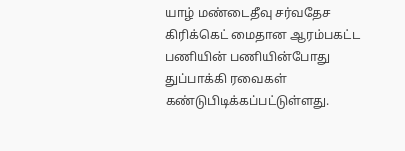யாழ் மண்டைதீவு சர்வதேச கிரிக்கெட் மைதான ஆரம்பகட்ட பணியின் பணியின்போது துப்பாக்கி ரவைகள் கண்டுபிடிக்கப்பட்டுள்ளது.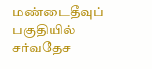மண்டைதீவுப் பகுதியில் சர்வதேச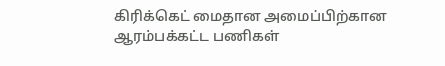கிரிக்கெட் மைதான அமைப்பிற்கான ஆரம்பக்கட்ட பணிகள்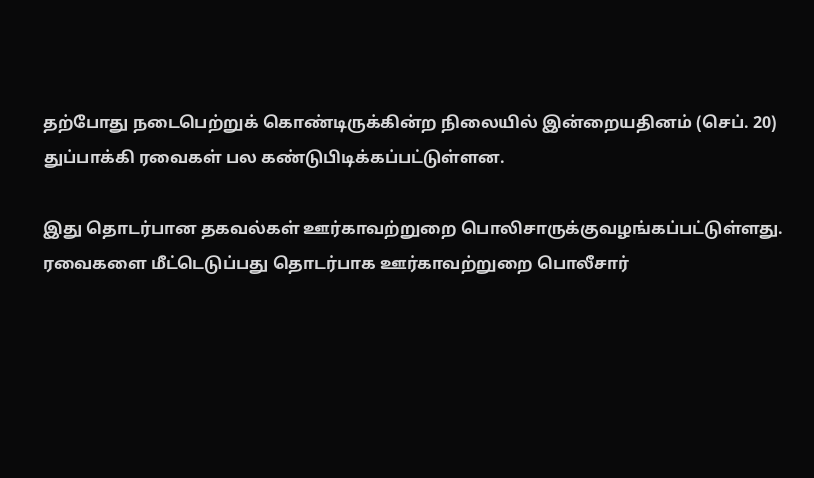தற்போது நடைபெற்றுக் கொண்டிருக்கின்ற நிலையில் இன்றையதினம் (செப். 20) துப்பாக்கி ரவைகள் பல கண்டுபிடிக்கப்பட்டுள்ளன.

இது தொடர்பான தகவல்கள் ஊர்காவற்றுறை பொலிசாருக்குவழங்கப்பட்டுள்ளது.
ரவைகளை மீட்டெடுப்பது தொடர்பாக ஊர்காவற்றுறை பொலீசார்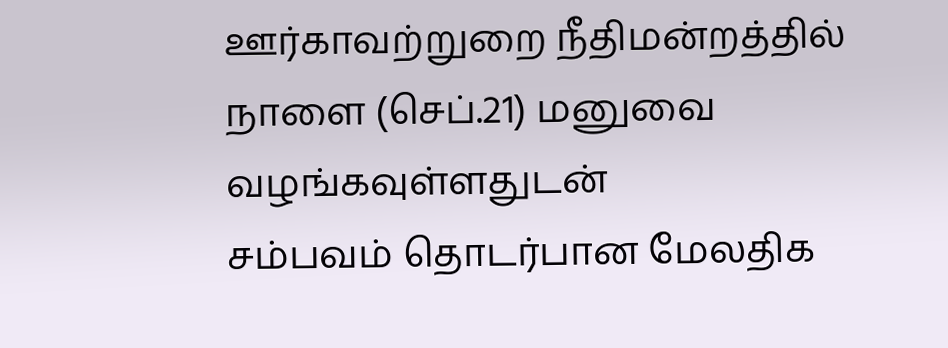ஊர்காவற்றுறை நீதிமன்றத்தில் நாளை (செப்.21) மனுவை வழங்கவுள்ளதுடன்
சம்பவம் தொடர்பான மேலதிக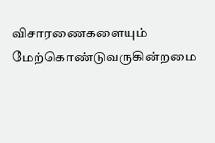விசாரணைகளையும் மேற்கொண்டுவருகின்றமை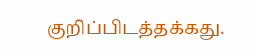குறிப்பிடத்தக்கது.